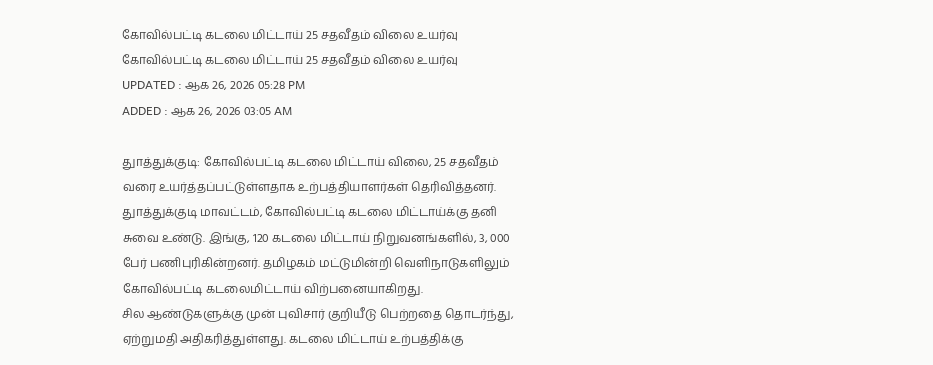கோவில்பட்டி கடலை மிட்டாய் 25 சதவீதம் விலை உயர்வு
கோவில்பட்டி கடலை மிட்டாய் 25 சதவீதம் விலை உயர்வு
UPDATED : ஆக 26, 2026 05:28 PM
ADDED : ஆக 26, 2026 03:05 AM

துாத்துக்குடி: கோவில்பட்டி கடலை மிட்டாய் விலை, 25 சதவீதம் வரை உயர்த்தப்பட்டுள்ளதாக உற்பத்தியாளர்கள் தெரிவித்தனர்.
துாத்துக்குடி மாவட்டம், கோவில்பட்டி கடலை மிட்டாய்க்கு தனி சுவை உண்டு. இங்கு, 120 கடலை மிட்டாய் நிறுவனங்களில், 3, 000 பேர் பணிபுரிகின்றனர். தமிழகம் மட்டுமின்றி வெளிநாடுகளிலும் கோவில்பட்டி கடலைமிட்டாய் விற்பனையாகிறது.
சில ஆண்டுகளுக்கு முன் புவிசார் குறியீடு பெற்றதை தொடர்ந்து, ஏற்றுமதி அதிகரித்துள்ளது. கடலை மிட்டாய் உற்பத்திக்கு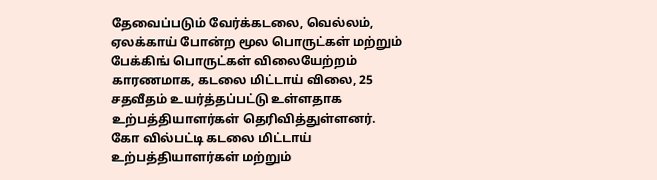தேவைப்படும் வேர்க்கடலை, வெல்லம், ஏலக்காய் போன்ற மூல பொருட்கள் மற்றும் பேக்கிங் பொருட்கள் விலையேற்றம் காரணமாக, கடலை மிட்டாய் விலை, 25 சதவீதம் உயர்த்தப்பட்டு உள்ளதாக உற்பத்தியாளர்கள் தெரிவித்துள்ளனர்.
கோ வில்பட்டி கடலை மிட்டாய் உற்பத்தியாளர்கள் மற்றும்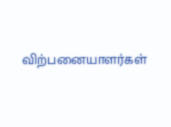விற்பனையாளர்கள்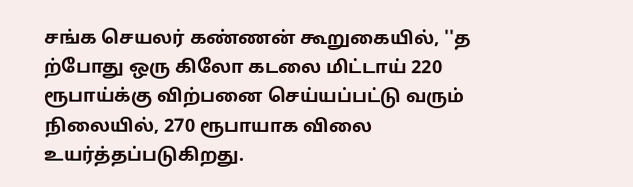சங்க செயலர் கண்ணன் கூறுகையில், ''த ற்போது ஒரு கிலோ கடலை மிட்டாய் 220 ரூபாய்க்கு விற்பனை செய்யப்பட்டு வரும் நிலையில், 270 ரூபாயாக விலை உயர்த்தப்படுகிறது.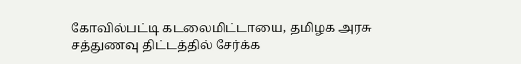கோவில்பட்டி கடலைமிட்டாயை, தமிழக அரசு சத்துணவு திட்டத்தில் சேர்க்க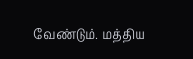வேண்டும். மத்திய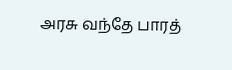அரசு வந்தே பாரத்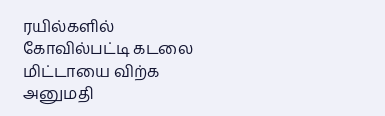ரயில்களில் கோவில்பட்டி கடலை மிட்டாயை விற்க அனுமதி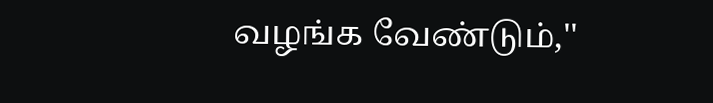வழங்க வேண்டும்,''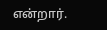என்றார்.